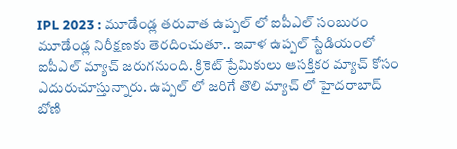IPL 2023 : మూడేండ్ల తరువాత ఉప్పల్ లో ఐపీఎల్ సంబురం
మూడేండ్ల నిరీక్షణకు తెరదించుతూ.. ఇవాళ ఉప్పల్ స్టేడియంలో ఐపీఎల్ మ్యాచ్ జరుగనుంది. క్రికెట్ ప్రేమికులు ఆసక్తికర మ్యాచ్ కోసం ఎదురుచూస్తున్నారు. ఉప్పల్ లో జరిగే తొలి మ్యాచ్ లో హైదరాబాద్ బోణి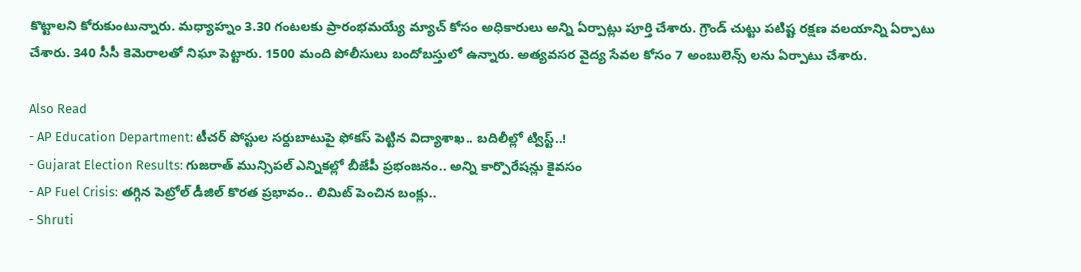కొట్టాలని కోరుకుంటున్నారు. మధ్యాహ్నం 3.30 గంటలకు ప్రారంభమయ్యే మ్యాచ్ కోసం అధికారులు అన్ని ఏర్పాట్లు పూర్తి చేశారు. గ్రౌండ్ చుట్టు పటిష్ట రక్షణ వలయాన్ని ఏర్పాటు చేశారు. 340 సీసీ కెమెరాలతో నిఘా పెట్టారు. 1500 మంది పోలీసులు బందోబస్తులో ఉన్నారు. అత్యవసర వైద్య సేవల కోసం 7 అంబులెన్స్ లను ఏర్పాటు చేశారు.

Also Read
- AP Education Department: టీచర్ పోస్టుల సర్దుబాటుపై ఫోకస్ పెట్టిన విద్యాశాఖ.. బదిలీల్లో ట్విస్ట్..!
- Gujarat Election Results: గుజరాత్ మున్సిపల్ ఎన్నికల్లో బీజేపీ ప్రభంజనం.. అన్ని కార్పొరేషన్లు కైవసం
- AP Fuel Crisis: తగ్గిన పెట్రోల్ డీజిల్ కొరత ప్రభావం.. లిమిట్ పెంచిన బంక్లు..
- Shruti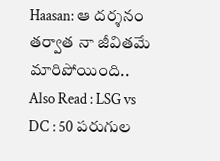Haasan: ఆ దర్శనం తర్వాత నా జీవితమే మారిపోయింది..
Also Read : LSG vs DC : 50 పరుగుల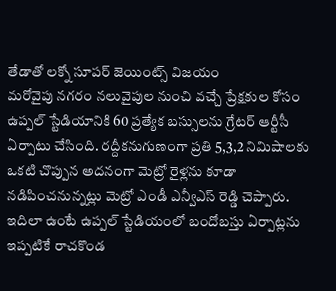తేడాతో లక్నో సూపర్ జెయింట్స్ విజయం
మరోవైపు నగరం నలువైపుల నుంచి వచ్చే ప్రేక్షకుల కోసం ఉప్పల్ స్టేడియానికి 60 ప్రత్యేక బస్సులను గ్రేటర్ ఆర్టీసీ ఏర్పాటు చేసింది. రద్దీకనుగుణంగా ప్రతి 5,3,2 నిమిషాలకు ఒకటి చొప్పున అదనంగా మెట్రో రైళ్లను కూడా నడిపించనున్నట్లు మెట్రో ఎండీ ఎన్వీఎస్ రెడ్డి చెప్పారు. ఇదిలా ఉంటే ఉప్పల్ స్టేడియంలో బందోబస్తు ఏర్పాట్లను ఇప్పటికే రాచకొండ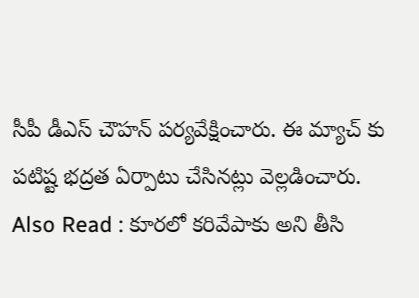సీపీ డీఎస్ చౌహన్ పర్యవేక్షించారు. ఈ మ్యాచ్ కు పటిష్ట భద్రత ఏర్పాటు చేసినట్లు వెల్లడించారు.
Also Read : కూరలో కరివేపాకు అని తీసి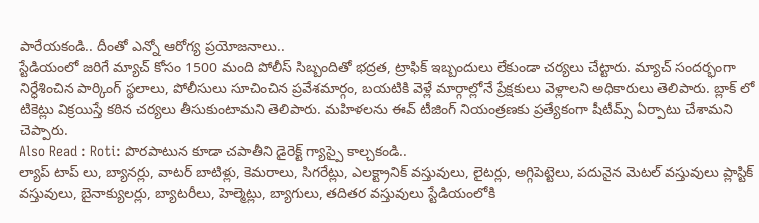పారేయకండి.. దీంతో ఎన్నో ఆరోగ్య ప్రయోజనాలు..
స్టేడియంలో జరిగే మ్యాచ్ కోసం 1500 మంది పోలీస్ సిబ్బందితో భద్రత, ట్రాఫిక్ ఇబ్బందులు లేకుండా చర్యలు చేట్టారు. మ్యాచ్ సందర్భంగా నిర్ధేశించిన పార్కింగ్ స్థలాలు, పోలీసులు సూచించిన ప్రవేశమార్గం, బయటికి వెళ్లే మార్గాల్లోనే ప్రేక్షకులు వెళ్లాలని అధికారులు తెలిపారు. బ్లాక్ లో టికెట్లు విక్రయిస్తే కఠిన చర్యలు తీసుకుంటామని తెలిపారు. మహిళలను ఈవ్ టీజింగ్ నియంత్రణకు ప్రత్యేకంగా షీటీమ్స్ ఏర్పాటు చేశామని చెప్పారు.
Also Read : Roti: పొరపాటున కూడా చపాతీని డైరెక్ట్ గ్యాస్పై కాల్చకండి..
ల్యాప్ టాప్ లు, బ్యానర్లు, వాటర్ బాటిళ్లు, కెమరాలు, సిగరేట్లు, ఎలక్ట్రానిక్ వస్తువులు, లైటర్లు, అగ్గిపెట్టెలు, పదునైన మెటల్ వస్తువులు ప్లాస్టిక్ వస్తువులు, బైనాక్యులర్లు, బ్యాటరీలు, హెల్మెట్లు, బ్యాగులు, తదితర వస్తువులు స్టేడియంలోకి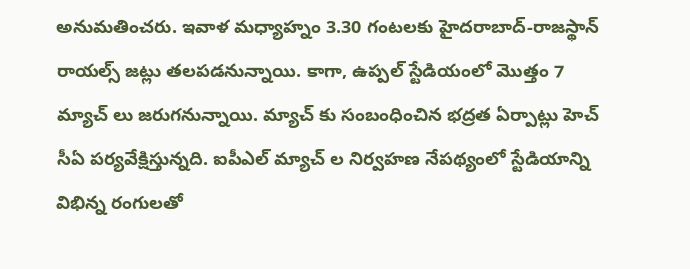అనుమతించరు. ఇవాళ మధ్యాహ్నం 3.30 గంటలకు హైదరాబాద్-రాజస్థాన్ రాయల్స్ జట్లు తలపడనున్నాయి. కాగా, ఉప్పల్ స్టేడియంలో మొత్తం 7 మ్యాచ్ లు జరుగనున్నాయి. మ్యాచ్ కు సంబంధించిన భద్రత ఏర్పాట్లు హెచ్ సీఏ పర్యవేక్షిస్తున్నది. ఐపీఎల్ మ్యాచ్ ల నిర్వహణ నేపథ్యంలో స్టేడియాన్ని విభిన్న రంగులతో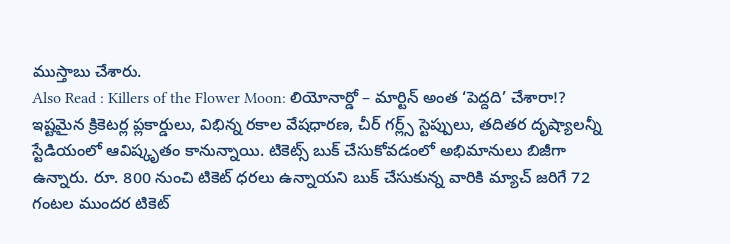ముస్తాబు చేశారు.
Also Read : Killers of the Flower Moon: లియోనార్డో – మార్టిన్ అంత ‘పెద్దది’ చేశారా!?
ఇష్టమైన క్రికెటర్ల ప్లకార్డులు, విభిన్న రకాల వేషధారణ, చీర్ గర్ల్స్ స్టెప్పులు, తదితర దృష్యాలన్నీ స్టేడియంలో ఆవిష్కృతం కానున్నాయి. టికెట్స్ బుక్ చేసుకోవడంలో అభిమానులు బిజీగా ఉన్నారు. రూ. 800 నుంచి టికెట్ ధరలు ఉన్నాయని బుక్ చేసుకున్న వారికి మ్యాచ్ జరిగే 72 గంటల ముందర టికెట్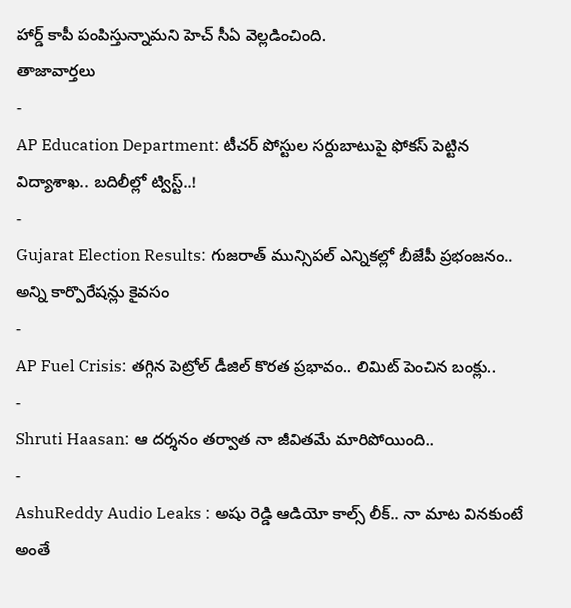హార్డ్ కాపీ పంపిస్తున్నామని హెచ్ సీఏ వెల్లడించింది.
తాజావార్తలు
-
AP Education Department: టీచర్ పోస్టుల సర్దుబాటుపై ఫోకస్ పెట్టిన విద్యాశాఖ.. బదిలీల్లో ట్విస్ట్..!
-
Gujarat Election Results: గుజరాత్ మున్సిపల్ ఎన్నికల్లో బీజేపీ ప్రభంజనం.. అన్ని కార్పొరేషన్లు కైవసం
-
AP Fuel Crisis: తగ్గిన పెట్రోల్ డీజిల్ కొరత ప్రభావం.. లిమిట్ పెంచిన బంక్లు..
-
Shruti Haasan: ఆ దర్శనం తర్వాత నా జీవితమే మారిపోయింది..
-
AshuReddy Audio Leaks : అషు రెడ్డి ఆడియో కాల్స్ లీక్.. నా మాట వినకుంటే అంతే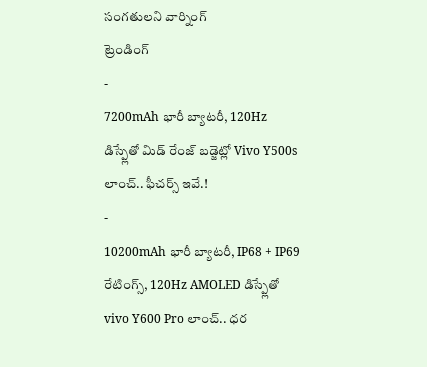సంగతులని వార్నింగ్
ట్రెండింగ్
-
7200mAh భారీ బ్యాటరీ, 120Hz డిస్ప్లేతో మిడ్ రేంజ్ బడ్జెట్లో Vivo Y500s లాంచ్.. ఫీచర్స్ ఇవే.!
-
10200mAh భారీ బ్యాటరీ, IP68 + IP69 రేటింగ్స్, 120Hz AMOLED డిస్ప్లేతో vivo Y600 Pro లాంచ్.. ధర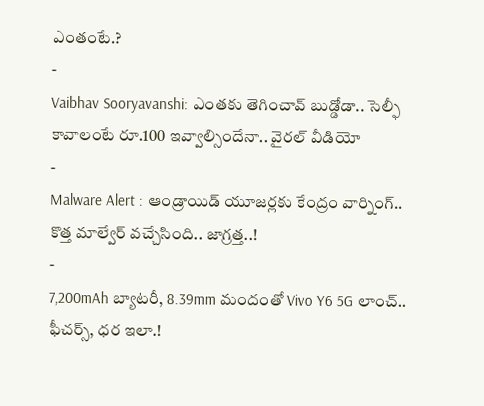ఎంతంటే.?
-
Vaibhav Sooryavanshi: ఎంతకు తెగించావ్ బుడ్డోడా.. సెల్ఫీ కావాలంటే రూ.100 ఇవ్వాల్సిందేనా.. వైరల్ వీడియో
-
Malware Alert : ఆండ్రాయిడ్ యూజర్లకు కేంద్రం వార్నింగ్.. కొత్త మాల్వేర్ వచ్చేసింది.. జాగ్రత్త..!
-
7,200mAh బ్యాటరీ, 8.39mm మందంతో Vivo Y6 5G లాంచ్.. ఫీచర్స్, ధర ఇలా.!